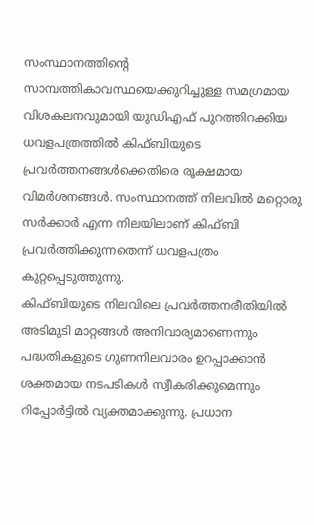സംസ്ഥാനത്തിന്റെ സാമ്പത്തികാവസ്ഥയെക്കുറിച്ചുള്ള സമഗ്രമായ വിശകലനവുമായി യുഡിഎഫ് പുറത്തിറക്കിയ ധവളപത്രത്തിൽ കിഫ്ബിയുടെ പ്രവർത്തനങ്ങൾക്കെതിരെ രൂക്ഷമായ വിമർശനങ്ങൾ. സംസ്ഥാനത്ത് നിലവിൽ മറ്റൊരു സർക്കാർ എന്ന നിലയിലാണ് കിഫ്ബി പ്രവർത്തിക്കുന്നതെന്ന് ധവളപത്രം കുറ്റപ്പെടുത്തുന്നു.
കിഫ്ബിയുടെ നിലവിലെ പ്രവർത്തനരീതിയിൽ അടിമുടി മാറ്റങ്ങൾ അനിവാര്യമാണെന്നും പദ്ധതികളുടെ ഗുണനിലവാരം ഉറപ്പാക്കാൻ ശക്തമായ നടപടികൾ സ്വീകരിക്കുമെന്നും റിപ്പോർട്ടിൽ വ്യക്തമാക്കുന്നു. പ്രധാന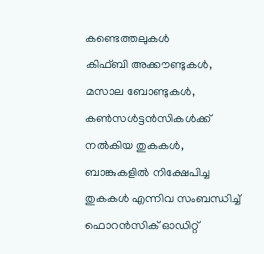കണ്ടെത്തലുകൾ
കിഫ്ബി അക്കൗണ്ടുകൾ, മസാല ബോണ്ടുകൾ, കൺസൾട്ടൻസികൾക്ക് നൽകിയ തുകകൾ, ബാങ്കുകളിൽ നിക്ഷേപിച്ച തുകകൾ എന്നിവ സംബന്ധിച്ച് ഫൊറൻസിക് ഓഡിറ്റ്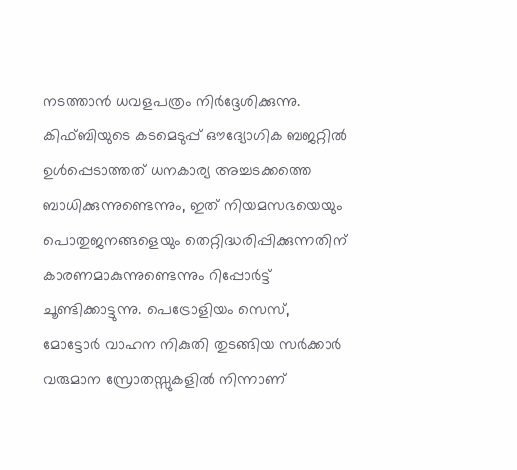നടത്താൻ ധവളപത്രം നിർദ്ദേശിക്കുന്നു.
കിഫ്ബിയുടെ കടമെടുപ്പ് ഔദ്യോഗിക ബജറ്റിൽ ഉൾപ്പെടാത്തത് ധനകാര്യ അച്ചടക്കത്തെ ബാധിക്കുന്നുണ്ടെന്നും, ഇത് നിയമസഭയെയും പൊതുജനങ്ങളെയും തെറ്റിദ്ധരിപ്പിക്കുന്നതിന് കാരണമാകുന്നുണ്ടെന്നും റിപ്പോർട്ട് ചൂണ്ടിക്കാട്ടുന്നു. പെട്രോളിയം സെസ്, മോട്ടോർ വാഹന നികുതി തുടങ്ങിയ സർക്കാർ വരുമാന സ്രോതസ്സുകളിൽ നിന്നാണ്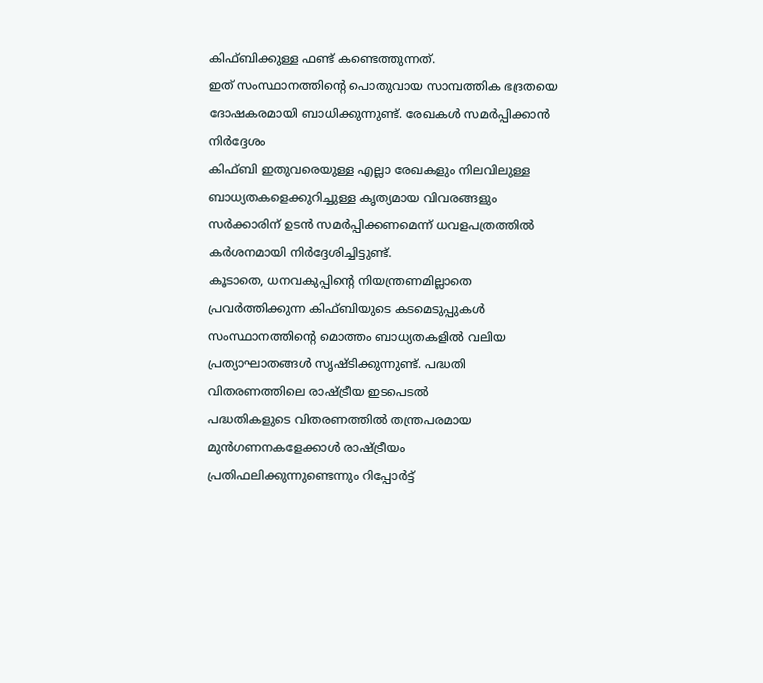കിഫ്ബിക്കുള്ള ഫണ്ട് കണ്ടെത്തുന്നത്.
ഇത് സംസ്ഥാനത്തിന്റെ പൊതുവായ സാമ്പത്തിക ഭദ്രതയെ ദോഷകരമായി ബാധിക്കുന്നുണ്ട്. രേഖകൾ സമർപ്പിക്കാൻ നിർദ്ദേശം
കിഫ്ബി ഇതുവരെയുള്ള എല്ലാ രേഖകളും നിലവിലുള്ള ബാധ്യതകളെക്കുറിച്ചുള്ള കൃത്യമായ വിവരങ്ങളും സർക്കാരിന് ഉടൻ സമർപ്പിക്കണമെന്ന് ധവളപത്രത്തിൽ കർശനമായി നിർദ്ദേശിച്ചിട്ടുണ്ട്.
കൂടാതെ, ധനവകുപ്പിന്റെ നിയന്ത്രണമില്ലാതെ പ്രവർത്തിക്കുന്ന കിഫ്ബിയുടെ കടമെടുപ്പുകൾ സംസ്ഥാനത്തിന്റെ മൊത്തം ബാധ്യതകളിൽ വലിയ പ്രത്യാഘാതങ്ങൾ സൃഷ്ടിക്കുന്നുണ്ട്. പദ്ധതി വിതരണത്തിലെ രാഷ്ട്രീയ ഇടപെടൽ
പദ്ധതികളുടെ വിതരണത്തിൽ തന്ത്രപരമായ മുൻഗണനകളേക്കാൾ രാഷ്ട്രീയം പ്രതിഫലിക്കുന്നുണ്ടെന്നും റിപ്പോർട്ട്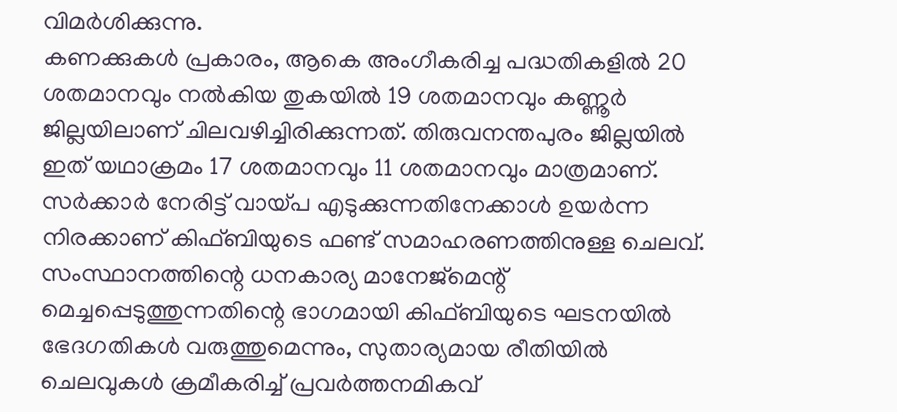വിമർശിക്കുന്നു.
കണക്കുകൾ പ്രകാരം, ആകെ അംഗീകരിച്ച പദ്ധതികളിൽ 20 ശതമാനവും നൽകിയ തുകയിൽ 19 ശതമാനവും കണ്ണൂർ ജില്ലയിലാണ് ചിലവഴിച്ചിരിക്കുന്നത്. തിരുവനന്തപുരം ജില്ലയിൽ ഇത് യഥാക്രമം 17 ശതമാനവും 11 ശതമാനവും മാത്രമാണ്.
സർക്കാർ നേരിട്ട് വായ്പ എടുക്കുന്നതിനേക്കാൾ ഉയർന്ന നിരക്കാണ് കിഫ്ബിയുടെ ഫണ്ട് സമാഹരണത്തിനുള്ള ചെലവ്. സംസ്ഥാനത്തിന്റെ ധനകാര്യ മാനേജ്മെന്റ് മെച്ചപ്പെടുത്തുന്നതിന്റെ ഭാഗമായി കിഫ്ബിയുടെ ഘടനയിൽ ഭേദഗതികൾ വരുത്തുമെന്നും, സുതാര്യമായ രീതിയിൽ ചെലവുകൾ ക്രമീകരിച്ച് പ്രവർത്തനമികവ്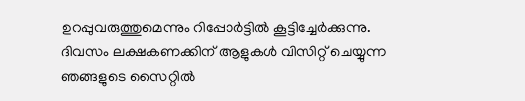ഉറപ്പുവരുത്തുമെന്നും റിപ്പോർട്ടിൽ കൂട്ടിച്ചേർക്കുന്നു.
ദിവസം ലക്ഷകണക്കിന് ആളുകൾ വിസിറ്റ് ചെയ്യുന്ന ഞങ്ങളുടെ സൈറ്റിൽ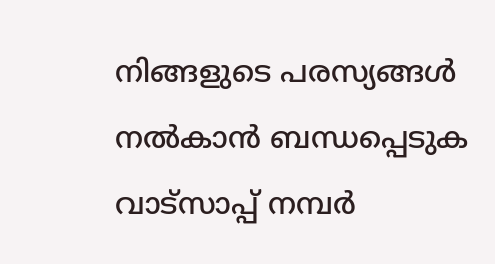നിങ്ങളുടെ പരസ്യങ്ങൾ നൽകാൻ ബന്ധപ്പെടുക വാട്സാപ്പ് നമ്പർ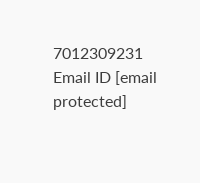7012309231 Email ID [email protected]